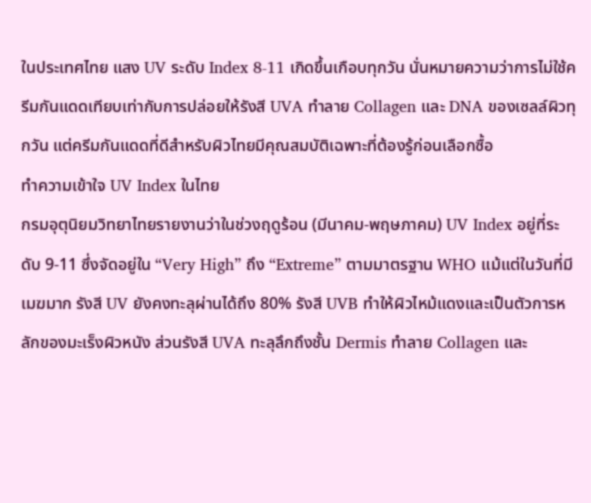ในประเทศไทย แสง UV ระดับ Index 8-11 เกิดขึ้นเกือบทุกวัน นั่นหมายความว่าการไม่ใช้ครีมกันแดดเทียบเท่ากับการปล่อยให้รังสี UVA ทำลาย Collagen และ DNA ของเซลล์ผิวทุกวัน แต่ครีมกันแดดที่ดีสำหรับผิวไทยมีคุณสมบัติเฉพาะที่ต้องรู้ก่อนเลือกซื้อ
ทำความเข้าใจ UV Index ในไทย
กรมอุตุนิยมวิทยาไทยรายงานว่าในช่วงฤดูร้อน (มีนาคม-พฤษภาคม) UV Index อยู่ที่ระดับ 9-11 ซึ่งจัดอยู่ใน “Very High” ถึง “Extreme” ตามมาตรฐาน WHO แม้แต่ในวันที่มีเมฆมาก รังสี UV ยังคงทะลุผ่านได้ถึง 80% รังสี UVB ทำให้ผิวไหม้แดงและเป็นตัวการหลักของมะเร็งผิวหนัง ส่วนรังสี UVA ทะลุลึกถึงชั้น Dermis ทำลาย Collagen และ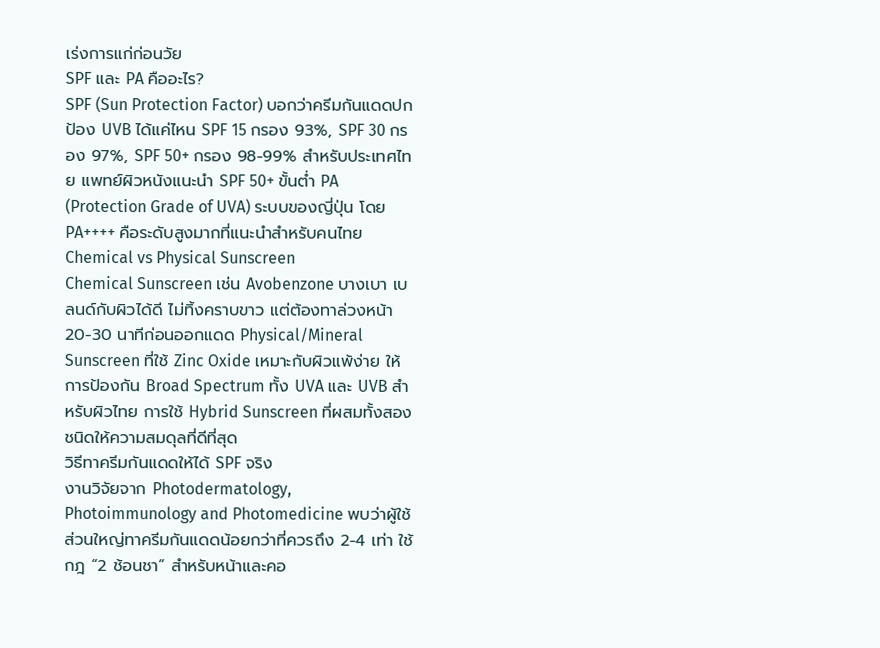เร่งการแก่ก่อนวัย
SPF และ PA คืออะไร?
SPF (Sun Protection Factor) บอกว่าครีมกันแดดปกป้อง UVB ได้แค่ไหน SPF 15 กรอง 93%, SPF 30 กรอง 97%, SPF 50+ กรอง 98-99% สำหรับประเทศไทย แพทย์ผิวหนังแนะนำ SPF 50+ ขั้นต่ำ PA (Protection Grade of UVA) ระบบของญี่ปุ่น โดย PA++++ คือระดับสูงมากที่แนะนำสำหรับคนไทย
Chemical vs Physical Sunscreen
Chemical Sunscreen เช่น Avobenzone บางเบา เบลนด์กับผิวได้ดี ไม่ทิ้งคราบขาว แต่ต้องทาล่วงหน้า 20-30 นาทีก่อนออกแดด Physical/Mineral Sunscreen ที่ใช้ Zinc Oxide เหมาะกับผิวแพ้ง่าย ให้การป้องกัน Broad Spectrum ทั้ง UVA และ UVB สำหรับผิวไทย การใช้ Hybrid Sunscreen ที่ผสมทั้งสองชนิดให้ความสมดุลที่ดีที่สุด
วิธีทาครีมกันแดดให้ได้ SPF จริง
งานวิจัยจาก Photodermatology, Photoimmunology and Photomedicine พบว่าผู้ใช้ส่วนใหญ่ทาครีมกันแดดน้อยกว่าที่ควรถึง 2-4 เท่า ใช้กฎ “2 ช้อนชา” สำหรับหน้าและคอ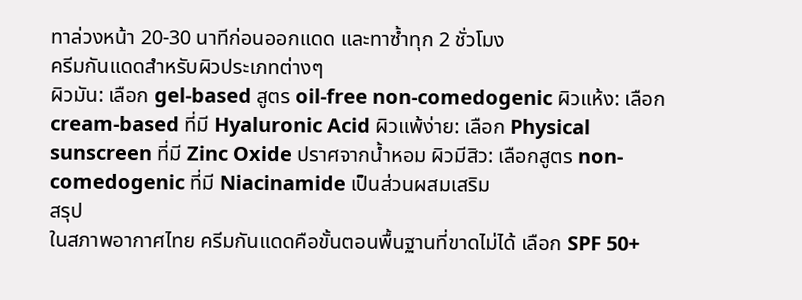ทาล่วงหน้า 20-30 นาทีก่อนออกแดด และทาซ้ำทุก 2 ชั่วโมง
ครีมกันแดดสำหรับผิวประเภทต่างๆ
ผิวมัน: เลือก gel-based สูตร oil-free non-comedogenic ผิวแห้ง: เลือก cream-based ที่มี Hyaluronic Acid ผิวแพ้ง่าย: เลือก Physical sunscreen ที่มี Zinc Oxide ปราศจากน้ำหอม ผิวมีสิว: เลือกสูตร non-comedogenic ที่มี Niacinamide เป็นส่วนผสมเสริม
สรุป
ในสภาพอากาศไทย ครีมกันแดดคือขั้นตอนพื้นฐานที่ขาดไม่ได้ เลือก SPF 50+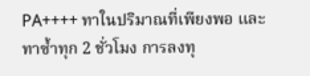PA++++ ทาในปริมาณที่เพียงพอ และทาซ้ำทุก 2 ชั่วโมง การลงทุ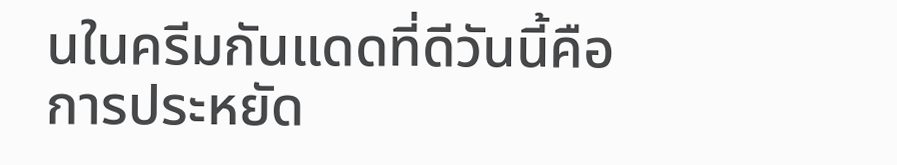นในครีมกันแดดที่ดีวันนี้คือการประหยัด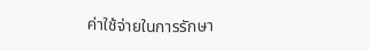ค่าใช้จ่ายในการรักษา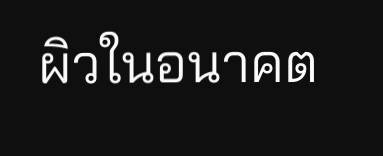ผิวในอนาคต